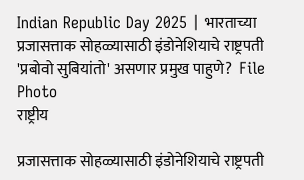Indian Republic Day 2025 | भारताच्या प्रजासत्ताक सोहळ्यासाठी इंडोनेशियाचे राष्ट्रपती 'प्रबोवो सुबियांतो' असणार प्रमुख पाहुणे?  File Photo
राष्ट्रीय

प्रजासत्ताक सोहळ्यासाठी इंडोनेशियाचे राष्ट्रपती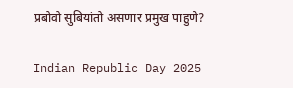प्रबोवो सुबियांतो असणार प्रमुख पाहुणे?

Indian Republic Day 2025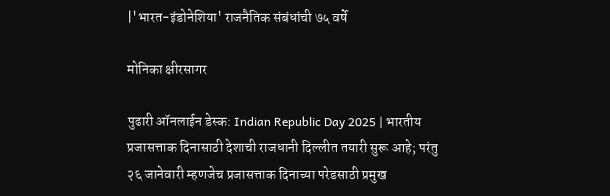|'भारत-इंडोनेशिया' राजनैतिक संबंधांची ७५ वर्षे

मोनिका क्षीरसागर

पुढारी ऑनलाईन डेस्क: Indian Republic Day 2025 | भारतीय प्रजासत्ताक दिनासाठी देशाची राजधानी दिल्लीत तयारी सुरू आहे; परंतु २६ जानेवारी म्हणजेच प्रजासत्ताक दिनाच्या परेडसाठी प्रमुख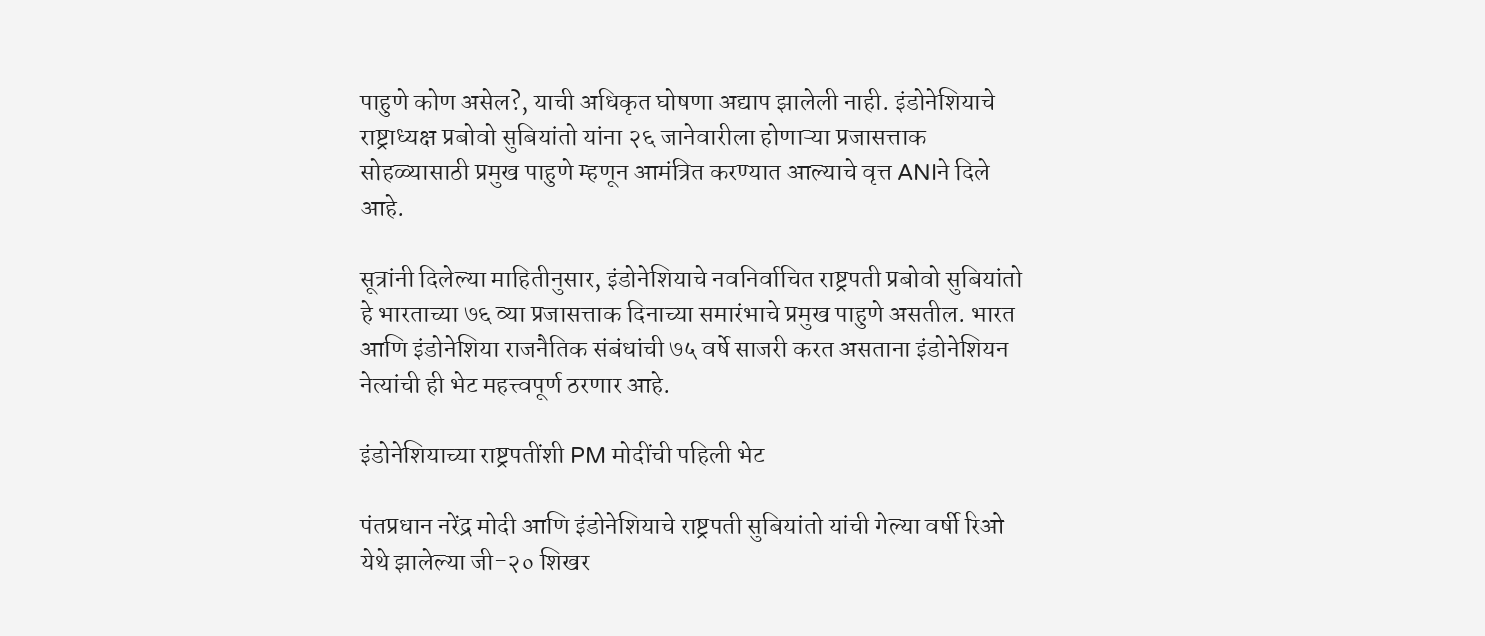पाहुणे कोण असेल?, याची अधिकृत घोषणा अद्याप झालेली नाही. इंडोनेशियाचे राष्ट्राध्यक्ष प्रबोवो सुबियांतो यांना २६ जानेवारीला होणाऱ्या प्रजासत्ताक सोहळ्यासाठी प्रमुख पाहुणे म्हणून आमंत्रित करण्यात आल्याचे वृत्त ANIने दिले आहे.

सूत्रांनी दिलेल्या माहितीनुसार, इंडोनेशियाचे नवनिर्वाचित राष्ट्रपती प्रबोवो सुबियांतो हे भारताच्या ७६ व्या प्रजासत्ताक दिनाच्या समारंभाचे प्रमुख पाहुणे असतील. भारत आणि इंडोनेशिया राजनैतिक संबंधांची ७५ वर्षे साजरी करत असताना इंडोनेशियन नेत्यांची ही भेट महत्त्वपूर्ण ठरणार आहे.

इंडोनेशियाच्या राष्ट्रपतींशी PM मोदींची पहिली भेट

पंतप्रधान नरेंद्र मोदी आणि इंडोनेशियाचे राष्ट्रपती सुबियांतो यांची गेल्या वर्षी रिओ येथे झालेल्या जी-२० शिखर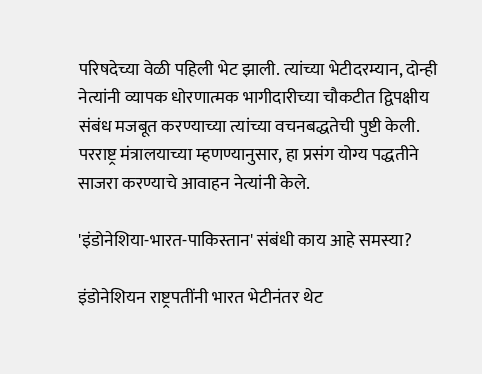परिषदेच्या वेळी पहिली भेट झाली. त्यांच्या भेटीदरम्यान, दोन्ही नेत्यांनी व्यापक धोरणात्मक भागीदारीच्या चौकटीत द्विपक्षीय संबंध मजबूत करण्याच्या त्यांच्या वचनबद्धतेची पुष्टी केली. परराष्ट्र मंत्रालयाच्या म्हणण्यानुसार, हा प्रसंग योग्य पद्धतीने साजरा करण्याचे आवाहन नेत्यांनी केले.

'इंडोनेशिया-भारत-पाकिस्तान' संबंधी काय आहे समस्या?

इंडोनेशियन राष्ट्रपतींनी भारत भेटीनंतर थेट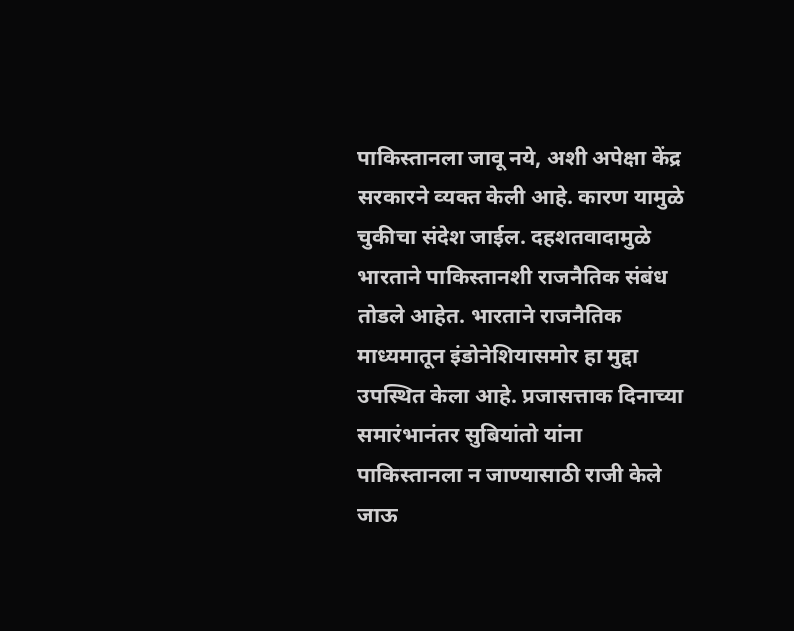पाकिस्तानला जावू नये, अशी अपेक्षा केंद्र सरकारने व्‍यक्‍त केली आहे. कारण यामुळे चुकीचा संदेश जाईल. दहशतवादामुळे भारताने पाकिस्तानशी राजनैतिक संबंध तोडले आहेत. भारताने राजनैतिक माध्यमातून इंडोनेशियासमोर हा मुद्दा उपस्थित केला आहे. प्रजासत्ताक दिनाच्या समारंभानंतर सुबियांतो यांना पाकिस्तानला न जाण्यासाठी राजी केले जाऊ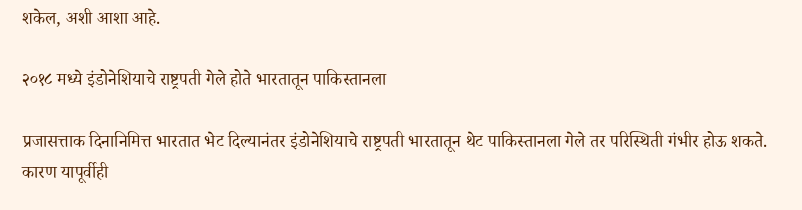शकेल, अशी आशा आहे.

२०१८ मध्ये इंडोनेशियाचे राष्ट्रपती गेले होते भारतातून पाकिस्तानला

प्रजासत्ताक दिनानिमित्त भारतात भेट दिल्‍यानंतर इंडोनेशियाचे राष्ट्रपती भारतातून थेट पाकिस्तानला गेले तर परिस्थिती गंभीर होऊ शकते. कारण यापूर्वीही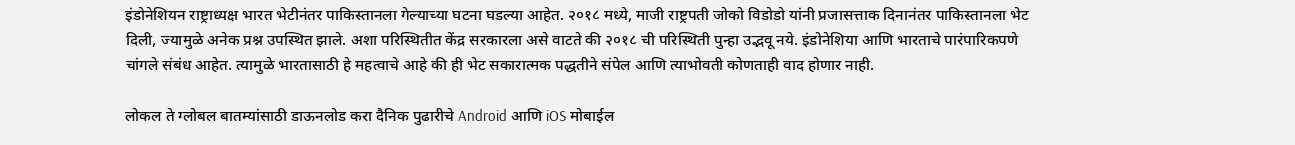इंडोनेशियन राष्ट्राध्यक्ष भारत भेटीनंतर पाकिस्तानला गेल्याच्या घटना घडल्या आहेत. २०१८ मध्ये, माजी राष्ट्रपती जोको विडोडो यांनी प्रजासत्ताक दिनानंतर पाकिस्तानला भेट दिली, ज्यामुळे अनेक प्रश्न उपस्थित झाले. अशा परिस्थितीत केंद्र सरकारला असे वाटते की २०१८ ची परिस्थिती पुन्हा उद्भवू नये. इंडोनेशिया आणि भारताचे पारंपारिकपणे चांगले संबंध आहेत. त्‍यामुळे भारतासाठी हे महत्वाचे आहे की ही भेट सकारात्मक पद्धतीने संपेल आणि त्याभोवती कोणताही वाद होणार नाही.

लोकल ते ग्लोबल बातम्यांसाठी डाऊनलोड करा दैनिक पुढारीचे Android आणि iOS मोबाईल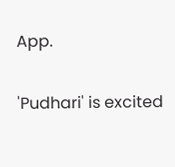App.

'Pudhari' is excited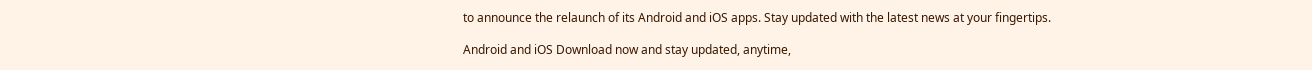to announce the relaunch of its Android and iOS apps. Stay updated with the latest news at your fingertips.

Android and iOS Download now and stay updated, anytime,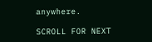anywhere.

SCROLL FOR NEXT